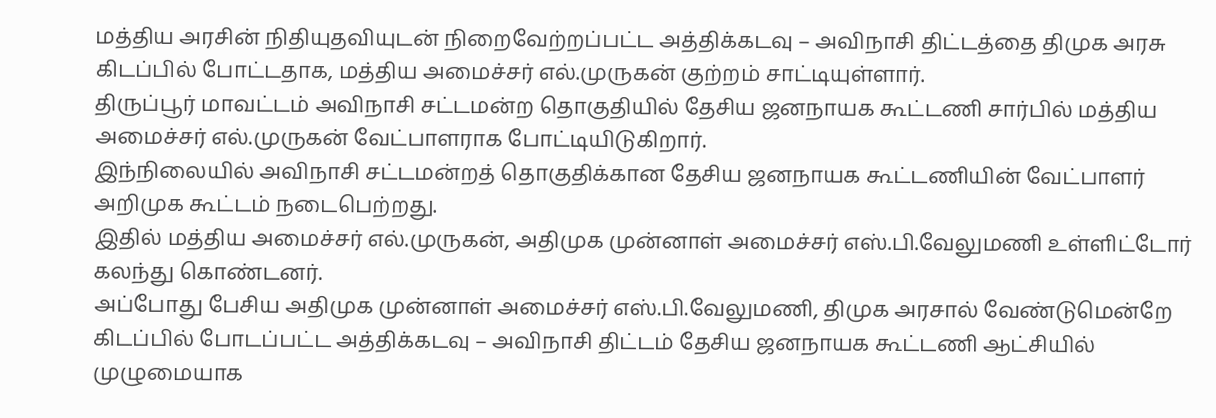மத்திய அரசின் நிதியுதவியுடன் நிறைவேற்றப்பட்ட அத்திக்கடவு – அவிநாசி திட்டத்தை திமுக அரசு கிடப்பில் போட்டதாக, மத்திய அமைச்சர் எல்.முருகன் குற்றம் சாட்டியுள்ளார்.
திருப்பூர் மாவட்டம் அவிநாசி சட்டமன்ற தொகுதியில் தேசிய ஜனநாயக கூட்டணி சார்பில் மத்திய அமைச்சர் எல்.முருகன் வேட்பாளராக போட்டியிடுகிறார்.
இந்நிலையில் அவிநாசி சட்டமன்றத் தொகுதிக்கான தேசிய ஜனநாயக கூட்டணியின் வேட்பாளர் அறிமுக கூட்டம் நடைபெற்றது.
இதில் மத்திய அமைச்சர் எல்.முருகன், அதிமுக முன்னாள் அமைச்சர் எஸ்.பி.வேலுமணி உள்ளிட்டோர் கலந்து கொண்டனர்.
அப்போது பேசிய அதிமுக முன்னாள் அமைச்சர் எஸ்.பி.வேலுமணி, திமுக அரசால் வேண்டுமென்றே கிடப்பில் போடப்பட்ட அத்திக்கடவு – அவிநாசி திட்டம் தேசிய ஜனநாயக கூட்டணி ஆட்சியில் முழுமையாக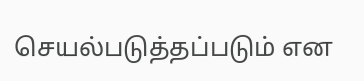செயல்படுத்தப்படும் என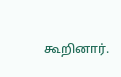கூறினார்.